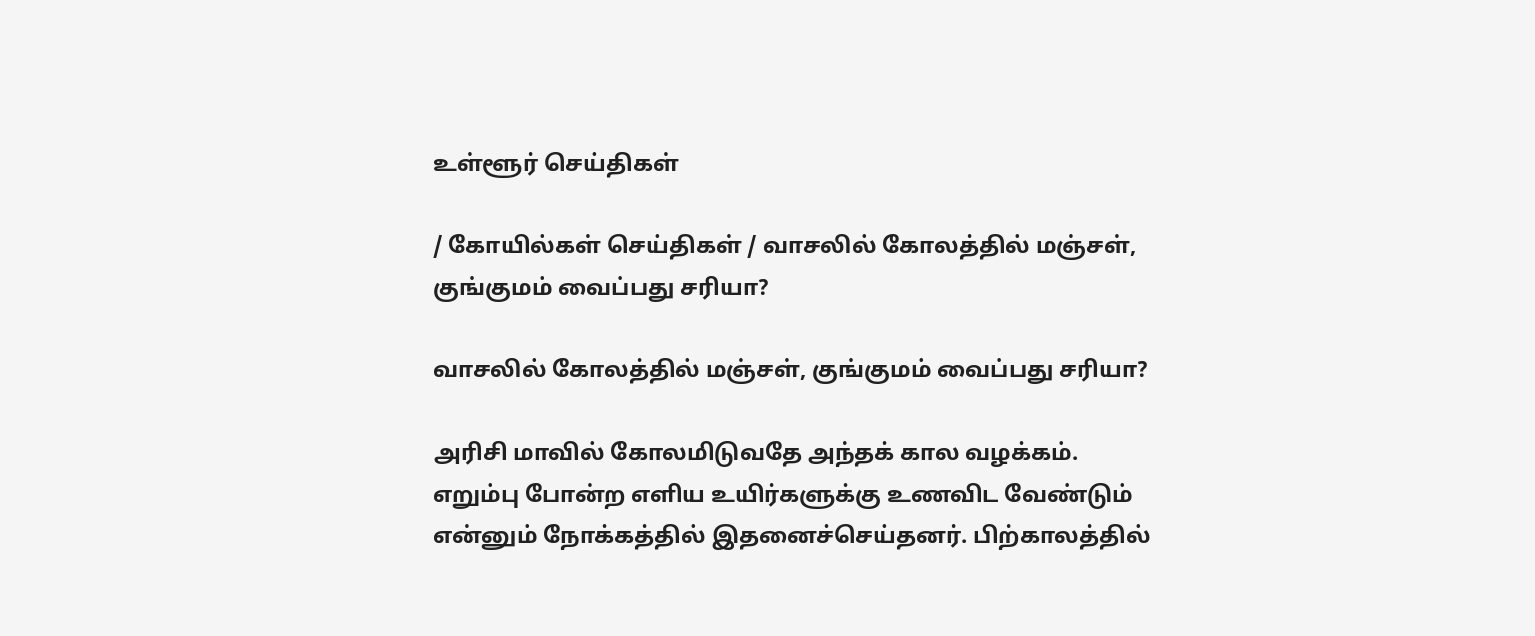உள்ளூர் செய்திகள்

/ கோயில்கள் செய்திகள் / வாசலில் கோலத்தில் மஞ்சள், குங்குமம் வைப்பது சரியா?

வாசலில் கோலத்தில் மஞ்சள், குங்குமம் வைப்பது சரியா?

அரிசி மாவில் கோலமிடுவதே அந்தக் கால வழக்கம். எறும்பு போன்ற எளிய உயிர்களுக்கு உணவிட வேண்டும் என்னும் நோக்கத்தில் இதனைச்செய்தனர். பிற்காலத்தில்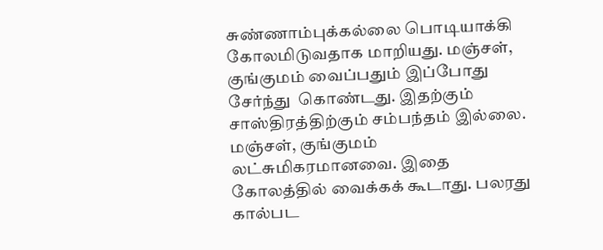சுண்ணாம்புக்கல்லை பொடியாக்கி கோலமிடுவதாக மாறியது. மஞ்சள், குங்குமம் வைப்பதும் இப்போது சேர்ந்து  கொண்டது. இதற்கும் சாஸ்திரத்திற்கும் சம்பந்தம் இல்லை. மஞ்சள், குங்குமம் லட்சுமிகரமானவை. இதை கோலத்தில் வைக்கக் கூடாது. பலரது  கால்பட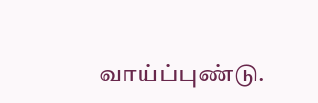வாய்ப்புண்டு.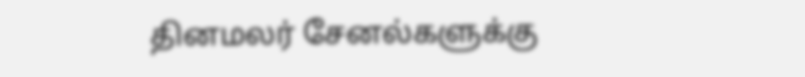தினமலர் சேனல்களுக்கு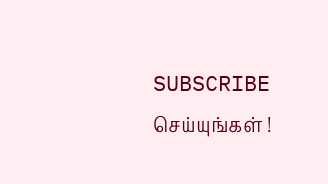SUBSCRIBE செய்யுங்கள் !